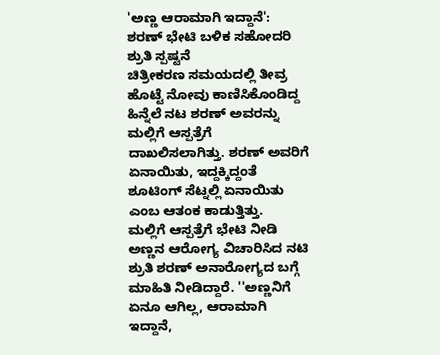'ಅಣ್ಣ ಆರಾಮಾಗಿ ಇದ್ದಾನೆ': ಶರಣ್ ಭೇಟಿ ಬಳಿಕ ಸಹೋದರಿ ಶ್ರುತಿ ಸ್ಪಷ್ಟನೆ
ಚಿತ್ರೀಕರಣ ಸಮಯದಲ್ಲಿ ತೀವ್ರ ಹೊಟ್ಟೆ ನೋವು ಕಾಣಿಸಿಕೊಂಡಿದ್ದ ಹಿನ್ನೆಲೆ ನಟ ಶರಣ್ ಅವರನ್ನು ಮಲ್ಲಿಗೆ ಆಸ್ಪತ್ರೆಗೆ ದಾಖಲಿಸಲಾಗಿತ್ತು. ಶರಣ್ ಅವರಿಗೆ ಏನಾಯಿತು, ಇದ್ದಕ್ಕಿದ್ದಂತೆ ಶೂಟಿಂಗ್ ಸೆಟ್ನಲ್ಲಿ ಏನಾಯಿತು ಎಂಬ ಆತಂಕ ಕಾಡುತ್ತಿತ್ತು.
ಮಲ್ಲಿಗೆ ಆಸ್ಪತ್ರೆಗೆ ಭೇಟಿ ನೀಡಿ ಅಣ್ಣನ ಆರೋಗ್ಯ ವಿಚಾರಿಸಿದ ನಟಿ ಶ್ರುತಿ ಶರಣ್ ಅನಾರೋಗ್ಯದ ಬಗ್ಗೆ ಮಾಹಿತಿ ನೀಡಿದ್ದಾರೆ. ''ಅಣ್ಣನಿಗೆ ಏನೂ ಆಗಿಲ್ಲ, ಆರಾಮಾಗಿ ಇದ್ದಾನೆ,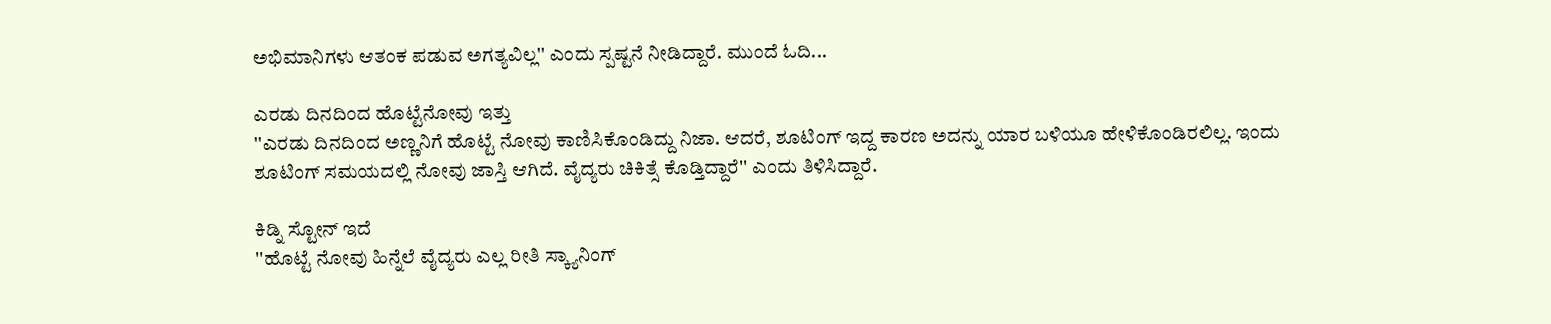ಅಭಿಮಾನಿಗಳು ಆತಂಕ ಪಡುವ ಅಗತ್ಯವಿಲ್ಲ'' ಎಂದು ಸ್ಪಷ್ಟನೆ ನೀಡಿದ್ದಾರೆ. ಮುಂದೆ ಓದಿ...

ಎರಡು ದಿನದಿಂದ ಹೊಟ್ಟೆನೋವು ಇತ್ತು
''ಎರಡು ದಿನದಿಂದ ಅಣ್ಣನಿಗೆ ಹೊಟ್ಟೆ ನೋವು ಕಾಣಿಸಿಕೊಂಡಿದ್ದು ನಿಜಾ. ಆದರೆ, ಶೂಟಿಂಗ್ ಇದ್ದ ಕಾರಣ ಅದನ್ನು ಯಾರ ಬಳಿಯೂ ಹೇಳಿಕೊಂಡಿರಲಿಲ್ಲ. ಇಂದು ಶೂಟಿಂಗ್ ಸಮಯದಲ್ಲಿ ನೋವು ಜಾಸ್ತಿ ಆಗಿದೆ. ವೈದ್ಯರು ಚಿಕಿತ್ಸೆ ಕೊಡ್ತಿದ್ದಾರೆ'' ಎಂದು ತಿಳಿಸಿದ್ದಾರೆ.

ಕಿಡ್ನಿ ಸ್ಟೋನ್ ಇದೆ
''ಹೊಟ್ಟೆ ನೋವು ಹಿನ್ನೆಲೆ ವೈದ್ಯರು ಎಲ್ಲ ರೀತಿ ಸ್ಕ್ಯಾನಿಂಗ್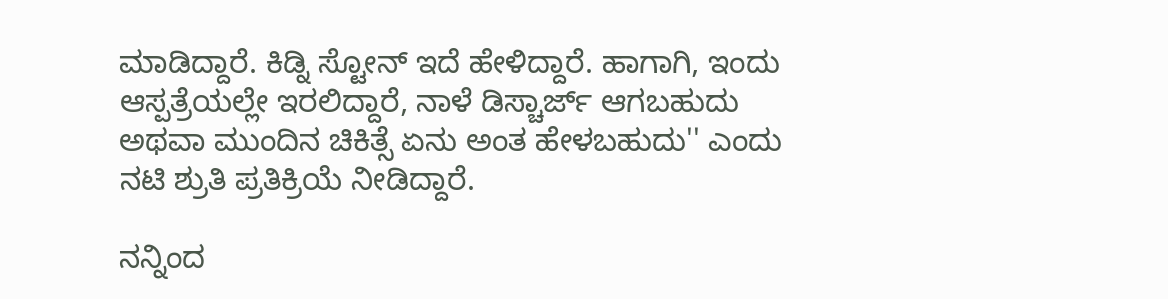ಮಾಡಿದ್ದಾರೆ. ಕಿಡ್ನಿ ಸ್ಟೋನ್ ಇದೆ ಹೇಳಿದ್ದಾರೆ. ಹಾಗಾಗಿ, ಇಂದು ಆಸ್ಪತ್ರೆಯಲ್ಲೇ ಇರಲಿದ್ದಾರೆ, ನಾಳೆ ಡಿಸ್ಚಾರ್ಜ್ ಆಗಬಹುದು ಅಥವಾ ಮುಂದಿನ ಚಿಕಿತ್ಸೆ ಏನು ಅಂತ ಹೇಳಬಹುದು'' ಎಂದು ನಟಿ ಶ್ರುತಿ ಪ್ರತಿಕ್ರಿಯೆ ನೀಡಿದ್ದಾರೆ.

ನನ್ನಿಂದ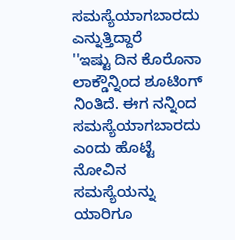ಸಮಸ್ಯೆಯಾಗಬಾರದು ಎನ್ನುತ್ತಿದ್ದಾರೆ
''ಇಷ್ಟು ದಿನ ಕೊರೊನಾ ಲಾಕ್ಡೌನ್ನಿಂದ ಶೂಟಿಂಗ್ ನಿಂತಿದೆ. ಈಗ ನನ್ನಿಂದ ಸಮಸ್ಯೆಯಾಗಬಾರದು ಎಂದು ಹೊಟ್ಟೆ ನೋವಿನ ಸಮಸ್ಯೆಯನ್ನು ಯಾರಿಗೂ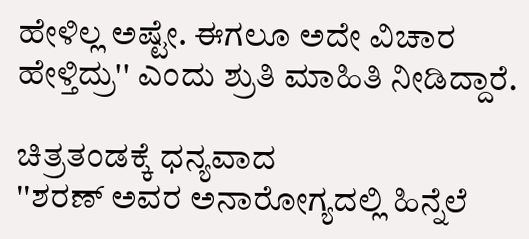ಹೇಳಿಲ್ಲ ಅಷ್ಟೇ. ಈಗಲೂ ಅದೇ ವಿಚಾರ ಹೇಳ್ತಿದ್ರು'' ಎಂದು ಶ್ರುತಿ ಮಾಹಿತಿ ನೀಡಿದ್ದಾರೆ.

ಚಿತ್ರತಂಡಕ್ಕೆ ಧನ್ಯವಾದ
''ಶರಣ್ ಅವರ ಅನಾರೋಗ್ಯದಲ್ಲಿ ಹಿನ್ನೆಲೆ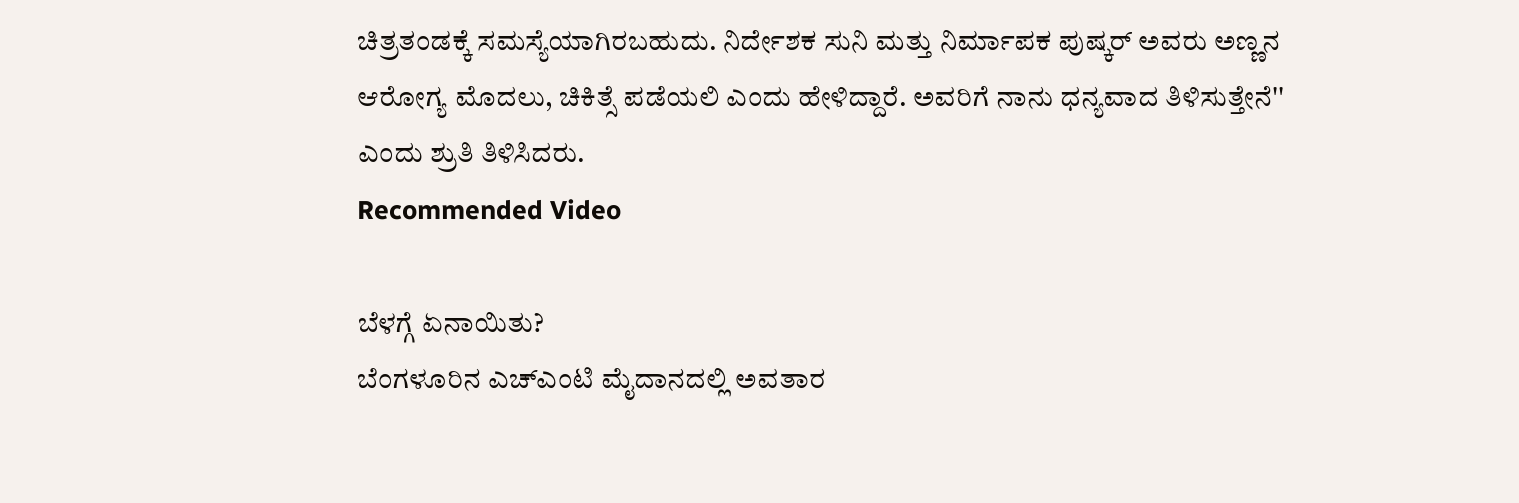ಚಿತ್ರತಂಡಕ್ಕೆ ಸಮಸ್ಯೆಯಾಗಿರಬಹುದು. ನಿರ್ದೇಶಕ ಸುನಿ ಮತ್ತು ನಿರ್ಮಾಪಕ ಪುಷ್ಕರ್ ಅವರು ಅಣ್ಣನ ಆರೋಗ್ಯ ಮೊದಲು, ಚಿಕಿತ್ಸೆ ಪಡೆಯಲಿ ಎಂದು ಹೇಳಿದ್ದಾರೆ. ಅವರಿಗೆ ನಾನು ಧನ್ಯವಾದ ತಿಳಿಸುತ್ತೇನೆ'' ಎಂದು ಶ್ರುತಿ ತಿಳಿಸಿದರು.
Recommended Video

ಬೆಳಗ್ಗೆ ಏನಾಯಿತು?
ಬೆಂಗಳೂರಿನ ಎಚ್ಎಂಟಿ ಮೈದಾನದಲ್ಲಿ ಅವತಾರ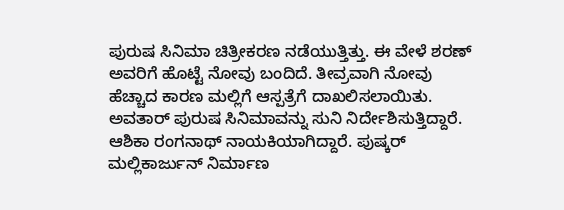ಪುರುಷ ಸಿನಿಮಾ ಚಿತ್ರೀಕರಣ ನಡೆಯುತ್ತಿತ್ತು. ಈ ವೇಳೆ ಶರಣ್ ಅವರಿಗೆ ಹೊಟ್ಟೆ ನೋವು ಬಂದಿದೆ. ತೀವ್ರವಾಗಿ ನೋವು ಹೆಚ್ಚಾದ ಕಾರಣ ಮಲ್ಲಿಗೆ ಆಸ್ಪತ್ರೆಗೆ ದಾಖಲಿಸಲಾಯಿತು. ಅವತಾರ್ ಪುರುಷ ಸಿನಿಮಾವನ್ನು ಸುನಿ ನಿರ್ದೇಶಿಸುತ್ತಿದ್ದಾರೆ. ಆಶಿಕಾ ರಂಗನಾಥ್ ನಾಯಕಿಯಾಗಿದ್ದಾರೆ. ಪುಷ್ಕರ್ ಮಲ್ಲಿಕಾರ್ಜುನ್ ನಿರ್ಮಾಣ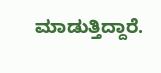ಮಾಡುತ್ತಿದ್ದಾರೆ.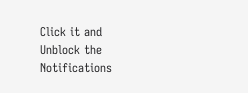Click it and Unblock the Notifications